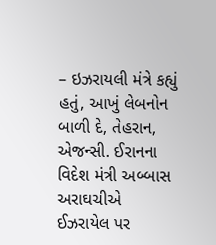– ઇઝરાયલી મંત્રે કહ્યું હતું, આખું લેબનોન બાળી દે, તેહરાન, એજન્સી. ઈરાનના વિદેશ મંત્રી અબ્બાસ અરાઘચીએ ઈઝરાયેલ પર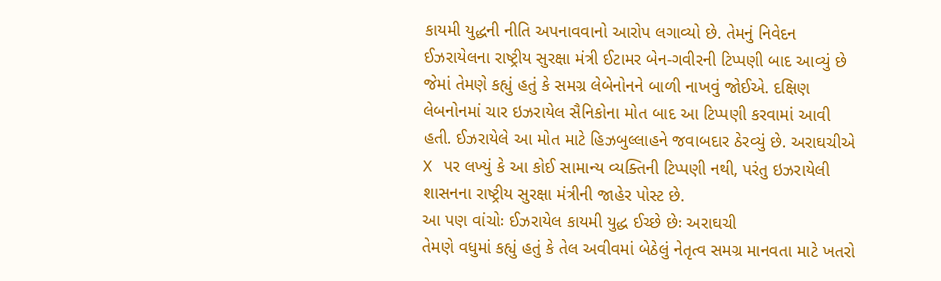કાયમી યુદ્ધની નીતિ અપનાવવાનો આરોપ લગાવ્યો છે. તેમનું નિવેદન ઈઝરાયેલના રાષ્ટ્રીય સુરક્ષા મંત્રી ઈટામર બેન-ગવીરની ટિપ્પણી બાદ આવ્યું છે જેમાં તેમણે કહ્યું હતું કે સમગ્ર લેબેનોનને બાળી નાખવું જોઈએ. દક્ષિણ લેબનોનમાં ચાર ઇઝરાયેલ સૈનિકોના મોત બાદ આ ટિપ્પણી કરવામાં આવી હતી. ઈઝરાયેલે આ મોત માટે હિઝબુલ્લાહને જવાબદાર ઠેરવ્યું છે. અરાઘચીએ X પર લખ્યું કે આ કોઈ સામાન્ય વ્યક્તિની ટિપ્પણી નથી, પરંતુ ઇઝરાયેલી શાસનના રાષ્ટ્રીય સુરક્ષા મંત્રીની જાહેર પોસ્ટ છે.
આ પણ વાંચોઃ ઈઝરાયેલ કાયમી યુદ્ધ ઈચ્છે છેઃ અરાઘચી
તેમણે વધુમાં કહ્યું હતું કે તેલ અવીવમાં બેઠેલું નેતૃત્વ સમગ્ર માનવતા માટે ખતરો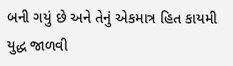બની ગયું છે અને તેનું એકમાત્ર હિત કાયમી યુદ્ધ જાળવી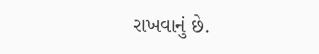રાખવાનું છે.